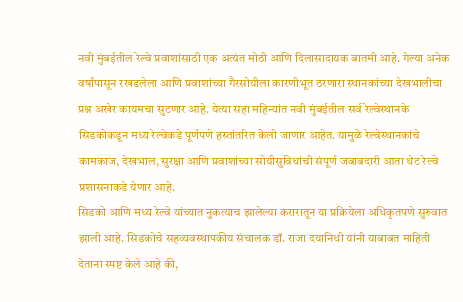नवी मुंबईतील रेल्वे प्रवाशांसाठी एक अत्यंत मोठी आणि दिलासादायक बातमी आहे. गेल्या अनेक वर्षांपासून रखडलेला आणि प्रवाशांच्या गैरसोयीला कारणीभूत ठरणारा स्थानकांच्या देखभालीचा प्रश्न अखेर कायमचा सुटणार आहे. येत्या सहा महिन्यांत नवी मुंबईतील सर्व रेल्वेस्थानके सिडकोकडून मध्य रेल्वेकडे पूर्णपणे हस्तांतरित केली जाणार आहेत. यामुळे रेल्वेस्थानकांचे कामकाज, देखभाल, सुरक्षा आणि प्रवाशांच्या सोयीसुविधांची संपूर्ण जबाबदारी आता थेट रेल्वे प्रशासनाकडे येणार आहे.
सिडको आणि मध्य रेल्वे यांच्यात नुकत्याच झालेल्या करारातून या प्रक्रियेला अधिकृतपणे सुरुवात झाली आहे. सिडकोचे सहव्यवस्थापकीय संचालक डॉ. राजा दयानिधी यांनी याबाबत माहिती देताना स्पष्ट केले आहे की,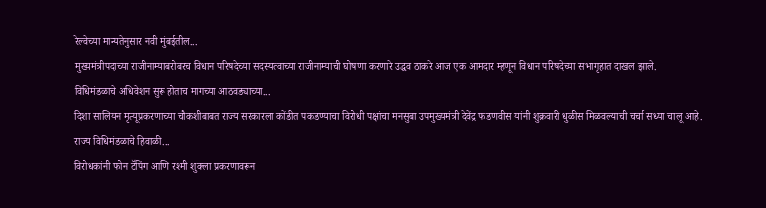रेल्वेच्या मान्यतेनुसार नवी मुंबईतील...
मुख्यमंत्रीपदाच्या राजीनाम्याबरोबरच विधान परिषदेच्या सदस्यत्वाच्या राजीनाम्याची घोषणा करणारे उद्धव ठाकरे आज एक आमदार म्हणून विधान परिषदेच्या सभागृहात दाखल झाले.
विधिमंडळाचे अधिवेशन सुरू होताच मागच्या आठवड्याच्या...
दिशा सालियन मृत्यूप्रकरणाच्या चौकशीबाबत राज्य सरकारला कोंडीत पकडण्याचा विरोधी पक्षांचा मनसुबा उपमुख्यमंत्री देवेंद्र फडणवीस यांनी शुक्रवारी धुळीस मिळवल्याची चर्चा सध्या चालू आहे.
राज्य विधिमंडळाचे हिवाळी...
विरोधकांनी फोन टॅपिंग आणि रश्मी शुक्ला प्रकरणावरून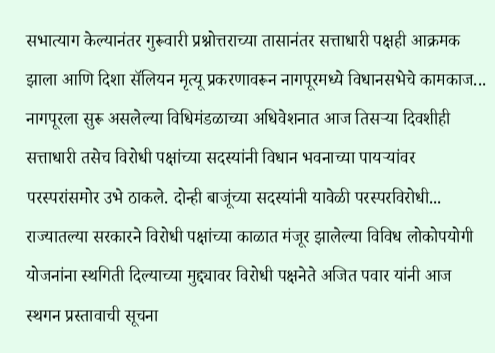सभात्याग केल्यानंतर गुरूवारी प्रश्नोत्तराच्या तासानंतर सत्ताधारी पक्षही आक्रमक झाला आणि दिशा सॅलियन मृत्यू प्रकरणावरून नागपूरमध्ये विधानसभेचे कामकाज...
नागपूरला सुरू असलेल्या विधिमंडळाच्या अधिवेशनात आज तिसऱ्या दिवशीही सत्ताधारी तसेच विरोधी पक्षांच्या सदस्यांनी विधान भवनाच्या पायऱ्यांवर परस्परांसमोर उभे ठाकले. दोन्ही बाजूंच्या सदस्यांनी यावेळी परस्परविरोधी...
राज्यातल्या सरकारने विरोधी पक्षांच्या काळात मंजूर झालेल्या विविध लोकोपयोगी योजनांना स्थगिती दिल्याच्या मुद्द्यावर विरोधी पक्षनेते अजित पवार यांनी आज स्थगन प्रस्तावाची सूचना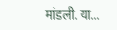मांडली. या...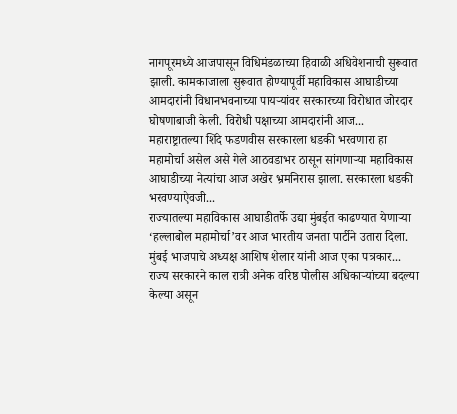नागपूरमध्ये आजपासून विधिमंडळाच्या हिवाळी अधिवेशनाची सुरूवात झाली. कामकाजाला सुरूवात होण्यापूर्वी महाविकास आघाडीच्या आमदारांनी विधानभवनाच्या पायऱ्यांवर सरकारच्या विरोधात जोरदार घोषणाबाजी केली. विरोधी पक्षाच्या आमदारांनी आज...
महाराष्ट्रातल्या शिंदे फडणवीस सरकारला धडकी भरवणारा हा महामोर्चा असेल असे गेले आठवडाभर ठासून सांगणाऱ्या महाविकास आघाडीच्या नेत्यांचा आज अखेर भ्रमनिरास झाला. सरकारला धडकी भरवण्याऐवजी...
राज्यातल्या महाविकास आघाडीतर्फे उद्या मुंबईत काढण्यात येणाऱ्या ‘हल्लाबोल महामोर्चा’वर आज भारतीय जनता पार्टीने उतारा दिला. मुंबई भाजपाचे अध्यक्ष आशिष शेलार यांनी आज एका पत्रकार...
राज्य सरकारने काल रात्री अनेक वरिष्ठ पोलीस अधिकाऱ्यांच्या बदल्या केल्या असून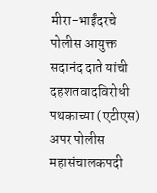मीरा-भाईंदरचे पोलीस आयुक्त सदानंद दाते यांची दहशतवादविरोधी पथकाच्या (एटीएस) अपर पोलीस महासंचालकपदी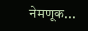नेमणूक...